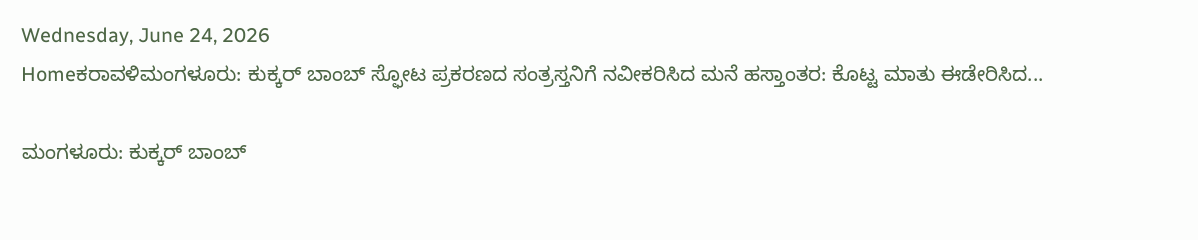Wednesday, June 24, 2026
Homeಕರಾವಳಿಮಂಗಳೂರು: ಕುಕ್ಕರ್ ಬಾಂಬ್ ಸ್ಫೋಟ ಪ್ರಕರಣದ ಸಂತ್ರಸ್ತನಿಗೆ ನವೀಕರಿಸಿದ ಮನೆ ಹಸ್ತಾಂತರ: ಕೊಟ್ಟ ಮಾತು ಈಡೇರಿಸಿದ...

ಮಂಗಳೂರು: ಕುಕ್ಕರ್ ಬಾಂಬ್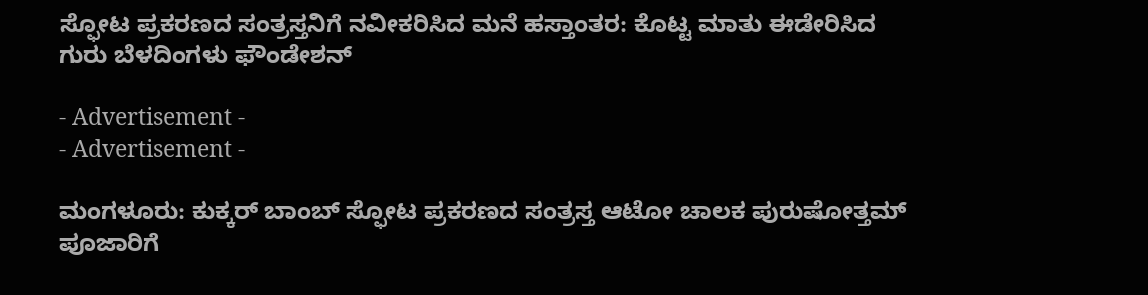ಸ್ಫೋಟ ಪ್ರಕರಣದ ಸಂತ್ರಸ್ತನಿಗೆ ನವೀಕರಿಸಿದ ಮನೆ ಹಸ್ತಾಂತರ: ಕೊಟ್ಟ ಮಾತು ಈಡೇರಿಸಿದ ಗುರು ಬೆಳದಿಂಗಳು ಫೌಂಡೇಶನ್‌

- Advertisement -
- Advertisement -

ಮಂಗಳೂರು: ಕುಕ್ಕರ್ ಬಾಂಬ್ ಸ್ಫೋಟ ಪ್ರಕರಣದ ಸಂತ್ರಸ್ತ ಆಟೋ ಚಾಲಕ ಪುರುಷೋತ್ತಮ್‌ ಪೂಜಾರಿಗೆ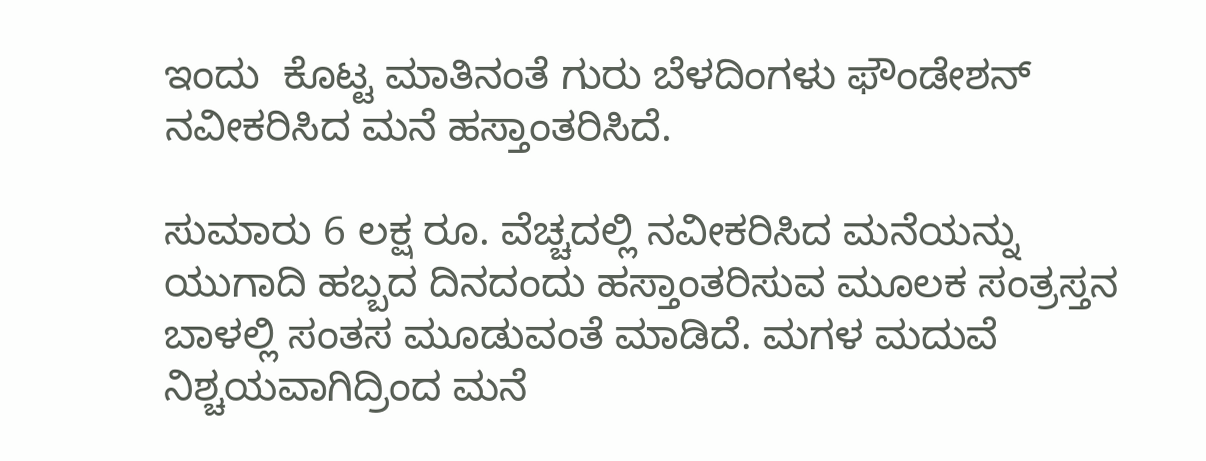ಇಂದು  ಕೊಟ್ಟ ಮಾತಿನಂತೆ ಗುರು ಬೆಳದಿಂಗಳು ಫೌಂಡೇಶನ್‌ ನವೀಕರಿಸಿದ ಮನೆ ಹಸ್ತಾಂತರಿಸಿದೆ.

ಸುಮಾರು 6 ಲಕ್ಷ ರೂ. ವೆಚ್ಚದಲ್ಲಿ ನವೀಕರಿಸಿದ ಮನೆಯನ್ನು ಯುಗಾದಿ ಹಬ್ಬದ ದಿನದಂದು ಹಸ್ತಾಂತರಿಸುವ ಮೂಲಕ ಸಂತ್ರಸ್ತನ ಬಾಳಲ್ಲಿ ಸಂತಸ ಮೂಡುವಂತೆ ಮಾಡಿದೆ. ಮಗಳ ಮದುವೆ ನಿಶ್ಚಯವಾಗಿದ್ರಿಂದ ಮನೆ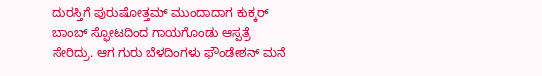ದುರಸ್ತಿಗೆ ಪುರುಷೋತ್ತಮ್‌ ಮುಂದಾದಾಗ ಕುಕ್ಕರ್‌ ಬಾಂಬ್‌ ಸ್ಫೋಟದಿಂದ ಗಾಯಗೊಂಡು ಆಸ್ಪತ್ರೆ ಸೇರಿದ್ರು. ಆಗ ಗುರು ಬೆಳದಿಂಗಳು ಫೌಂಡೇಶನ್‌ ಮನೆ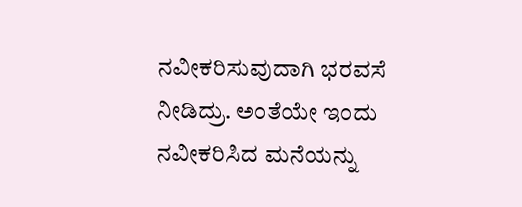ನವೀಕರಿಸುವುದಾಗಿ ಭರವಸೆ ನೀಡಿದ್ರು. ಅಂತೆಯೇ ಇಂದು ನವೀಕರಿಸಿದ ಮನೆಯನ್ನು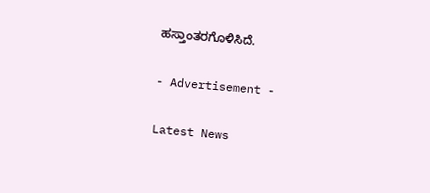ಹಸ್ತಾಂತರಗೊಳಿಸಿದೆ.

- Advertisement -

Latest News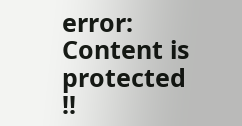error: Content is protected !!